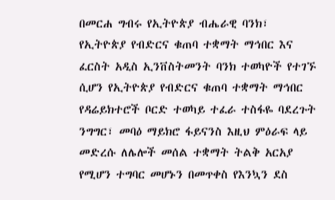በመርሐ ግብሩ የኢትዮጵያ ብሔራዊ ባንክ፣ የኢትዮጵያ የብድርና ቁጠባ ተቋማት ማኅበር እና ፈርስት አዲስ ኢንቨስትመንት ባንክ ተወካዮች የተገኙ ሲሆን የኢትዮጵያ የብድርና ቁጠባ ተቋማት ማኅበር የዳሬይክተሮች ቦርድ ተወካይ ተፈራ ተስፋዬ ባደረጉት ንግግር፣ መባዕ ማይክሮ ፋይናንስ እዚህ ምዕራፍ ላይ መድረሱ ለሌሎች መሰል ተቋማት ትልቅ አርአያ የሚሆን ተግባር መሆኑን በመጥቀስ የእንኳን ደስ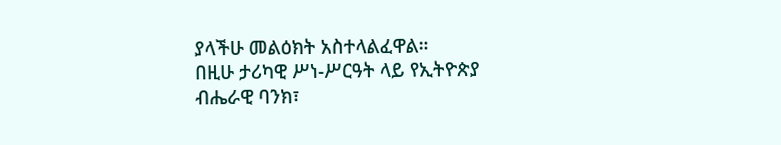ያላችሁ መልዕክት አስተላልፈዋል።
በዚሁ ታሪካዊ ሥነ-ሥርዓት ላይ የኢትዮጵያ ብሔራዊ ባንክ፣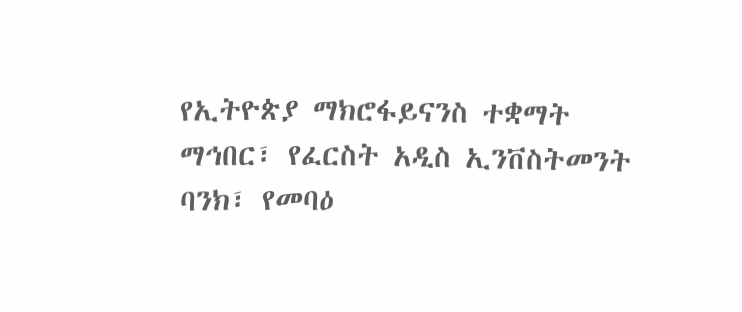የኢትዮጵያ ማክሮፋይናንስ ተቋማት ማኅበር፣ የፈርስት አዲስ ኢንቨስትመንት ባንክ፣ የመባዕ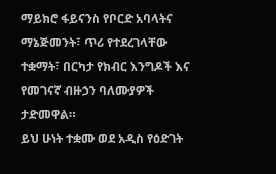ማይክሮ ፋይናንስ የቦርድ አባላትና ማኔጅመንት፣ ጥሪ የተደረገላቸው ተቋማት፣ በርካታ የክብር እንግዶች እና የመገናኛ ብዙኃን ባለሙያዎች ታድመዋል።
ይህ ሁነት ተቋሙ ወደ አዲስ የዕድገት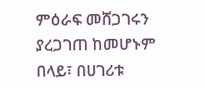ምዕራፍ መሸጋገሩን ያረጋገጠ ከመሆኑም በላይ፣ በሀገሪቱ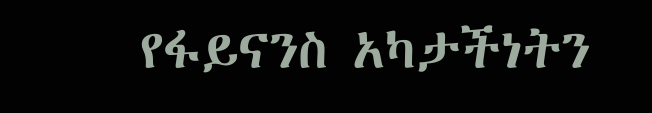የፋይናንስ አካታችነትን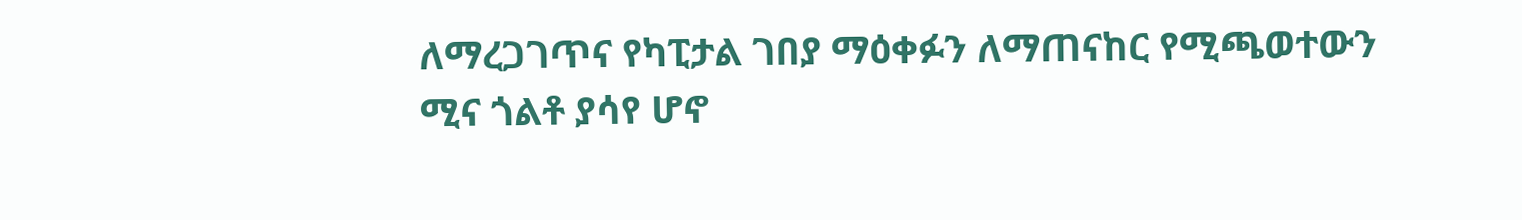ለማረጋገጥና የካፒታል ገበያ ማዕቀፉን ለማጠናከር የሚጫወተውን ሚና ጎልቶ ያሳየ ሆኖ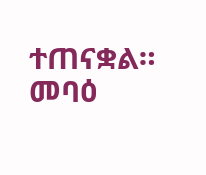ተጠናቋል።
መባዕ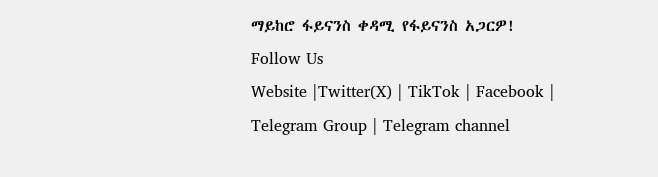ማይከሮ ፋይናንስ ቀዳሚ የፋይናንስ አጋርዎ!
Follow Us
Website |Twitter(X) | TikTok | Facebook | Telegram Group | Telegram channel